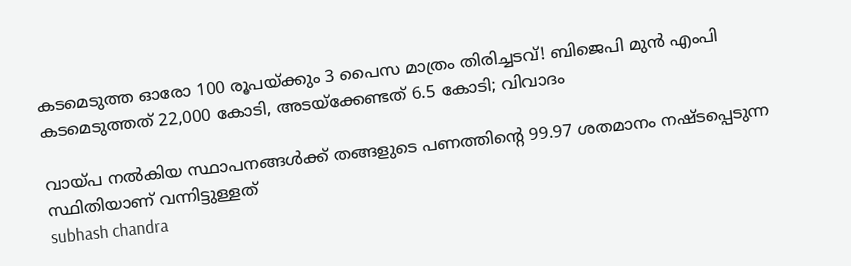കടമെടുത്ത ഓരോ 100 രൂപയ്ക്കും 3 പൈസ മാത്രം തിരിച്ചടവ്! ബിജെപി മുന്‍ എംപി കടമെടുത്തത് 22,000 കോടി, അടയ്ക്കേണ്ടത് 6.5 കോടി; വിവാദം

വായ്പ നല്‍കിയ സ്ഥാപനങ്ങള്‍ക്ക് തങ്ങളുടെ പണത്തിന്റെ 99.97 ശതമാനം നഷ്ടപ്പെടുന്ന സ്ഥിതിയാണ് വന്നിട്ടുള്ളത്
subhash chandra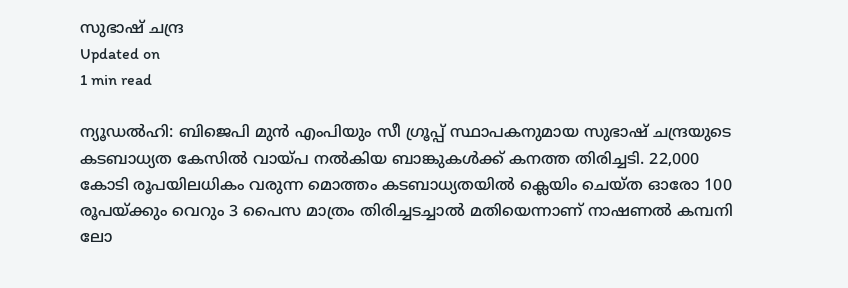സുഭാഷ് ചന്ദ്ര
Updated on
1 min read

ന്യൂഡല്‍ഹി: ബിജെപി മുന്‍ എംപിയും സീ ഗ്രൂപ്പ് സ്ഥാപകനുമായ സുഭാഷ് ചന്ദ്രയുടെ കടബാധ്യത കേസില്‍ വായ്പ നല്‍കിയ ബാങ്കുകള്‍ക്ക് കനത്ത തിരിച്ചടി. 22,000 കോടി രൂപയിലധികം വരുന്ന മൊത്തം കടബാധ്യതയില്‍ ക്ലെയിം ചെയ്ത ഓരോ 100 രൂപയ്ക്കും വെറും 3 പൈസ മാത്രം തിരിച്ചടച്ചാല്‍ മതിയെന്നാണ് നാഷണല്‍ കമ്പനി ലോ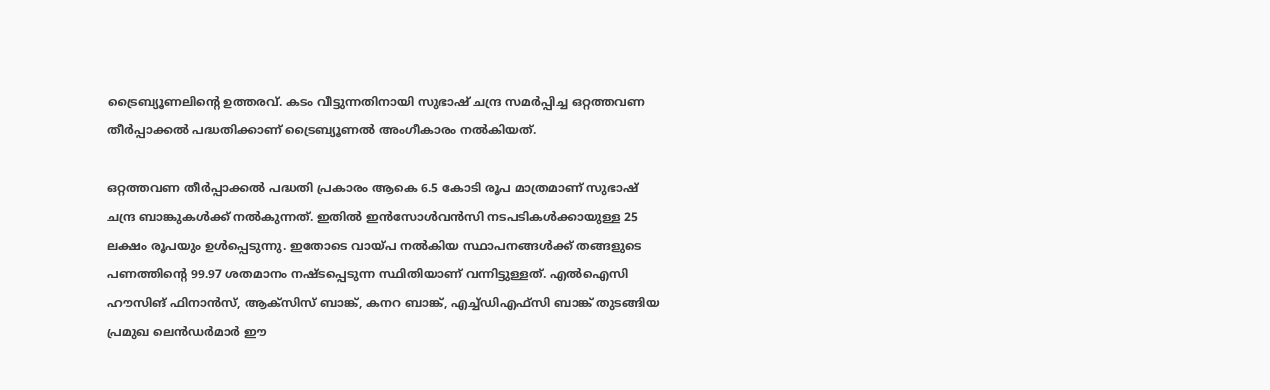ട്രൈബ്യൂണലിന്റെ ഉത്തരവ്. കടം വീട്ടുന്നതിനായി സുഭാഷ് ചന്ദ്ര സമര്‍പ്പിച്ച ഒറ്റത്തവണ തീര്‍പ്പാക്കല്‍ പദ്ധതിക്കാണ് ട്രൈബ്യൂണല്‍ അംഗീകാരം നല്‍കിയത്.

ഒറ്റത്തവണ തീര്‍പ്പാക്കല്‍ പദ്ധതി പ്രകാരം ആകെ 6.5 കോടി രൂപ മാത്രമാണ് സുഭാഷ് ചന്ദ്ര ബാങ്കുകള്‍ക്ക് നല്‍കുന്നത്. ഇതില്‍ ഇന്‍സോള്‍വന്‍സി നടപടികള്‍ക്കായുള്ള 25 ലക്ഷം രൂപയും ഉള്‍പ്പെടുന്നു. ഇതോടെ വായ്പ നല്‍കിയ സ്ഥാപനങ്ങള്‍ക്ക് തങ്ങളുടെ പണത്തിന്റെ 99.97 ശതമാനം നഷ്ടപ്പെടുന്ന സ്ഥിതിയാണ് വന്നിട്ടുള്ളത്. എല്‍ഐസി ഹൗസിങ് ഫിനാന്‍സ്, ആക്‌സിസ് ബാങ്ക്, കനറ ബാങ്ക്, എച്ച്ഡിഎഫ്‌സി ബാങ്ക് തുടങ്ങിയ പ്രമുഖ ലെന്‍ഡര്‍മാര്‍ ഈ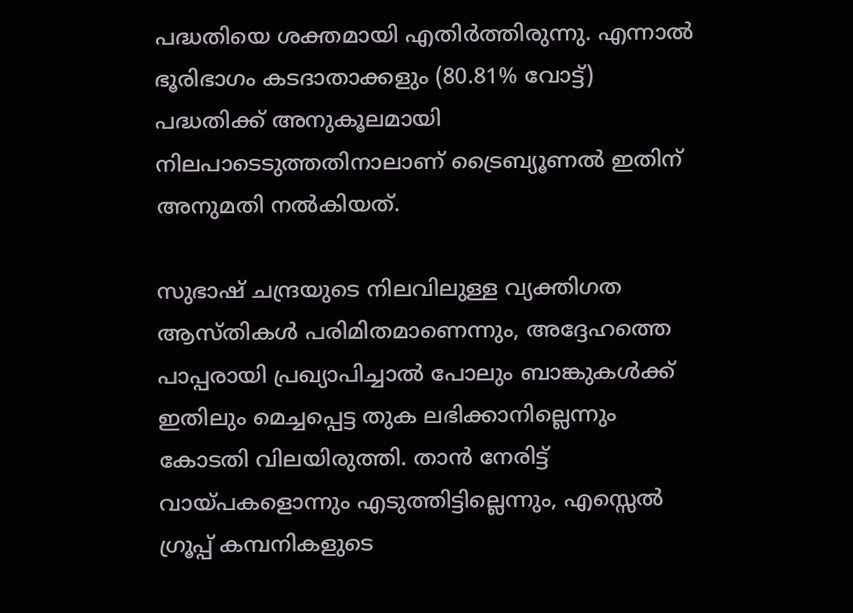പദ്ധതിയെ ശക്തമായി എതിര്‍ത്തിരുന്നു. എന്നാല്‍ ഭൂരിഭാഗം കടദാതാക്കളും (80.81% വോട്ട്) പദ്ധതിക്ക് അനുകൂലമായി നിലപാടെടുത്തതിനാലാണ് ട്രൈബ്യൂണല്‍ ഇതിന് അനുമതി നല്‍കിയത്.

സുഭാഷ് ചന്ദ്രയുടെ നിലവിലുള്ള വ്യക്തിഗത ആസ്തികള്‍ പരിമിതമാണെന്നും, അദ്ദേഹത്തെ പാപ്പരായി പ്രഖ്യാപിച്ചാല്‍ പോലും ബാങ്കുകള്‍ക്ക് ഇതിലും മെച്ചപ്പെട്ട തുക ലഭിക്കാനില്ലെന്നും കോടതി വിലയിരുത്തി. താന്‍ നേരിട്ട് വായ്പകളൊന്നും എടുത്തിട്ടില്ലെന്നും, എസ്സെല്‍ ഗ്രൂപ്പ് കമ്പനികളുടെ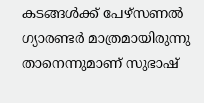കടങ്ങള്‍ക്ക് പേഴ്‌സണല്‍ ഗ്യാരണ്ടര്‍ മാത്രമായിരുന്നു താനെന്നുമാണ് സുഭാഷ്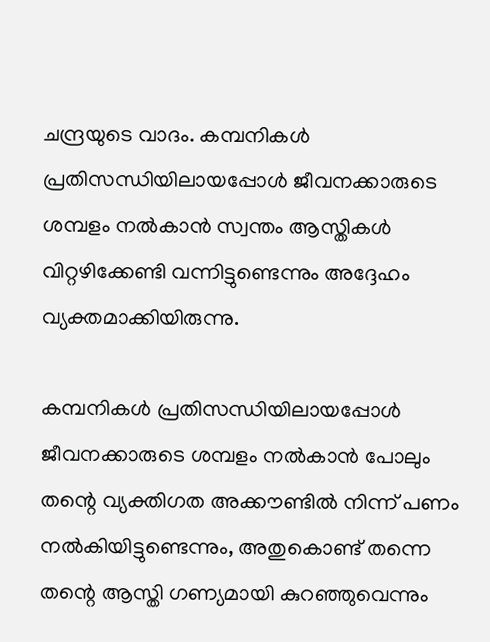ചന്ദ്രയുടെ വാദം. കമ്പനികള്‍ പ്രതിസന്ധിയിലായപ്പോള്‍ ജീവനക്കാരുടെ ശമ്പളം നല്‍കാന്‍ സ്വന്തം ആസ്തികള്‍ വിറ്റഴിക്കേണ്ടി വന്നിട്ടുണ്ടെന്നും അദ്ദേഹം വ്യക്തമാക്കിയിരുന്നു.

കമ്പനികള്‍ പ്രതിസന്ധിയിലായപ്പോള്‍ ജീവനക്കാരുടെ ശമ്പളം നല്‍കാന്‍ പോലും തന്റെ വ്യക്തിഗത അക്കൗണ്ടില്‍ നിന്ന് പണം നല്‍കിയിട്ടുണ്ടെന്നും, അതുകൊണ്ട് തന്നെ തന്റെ ആസ്തി ഗണ്യമായി കുറഞ്ഞുവെന്നും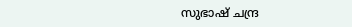സുഭാഷ് ചന്ദ്ര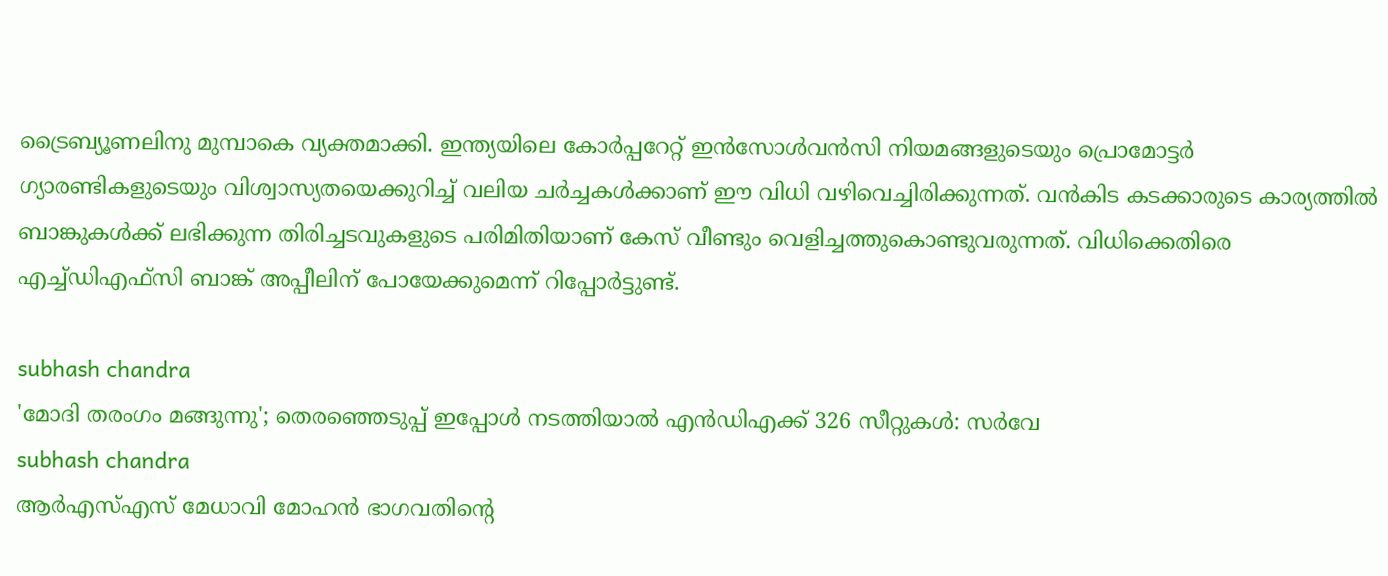ട്രൈബ്യൂണലിനു മുമ്പാകെ വ്യക്തമാക്കി. ഇന്ത്യയിലെ കോര്‍പ്പറേറ്റ് ഇന്‍സോള്‍വന്‍സി നിയമങ്ങളുടെയും പ്രൊമോട്ടര്‍ ഗ്യാരണ്ടികളുടെയും വിശ്വാസ്യതയെക്കുറിച്ച് വലിയ ചര്‍ച്ചകള്‍ക്കാണ് ഈ വിധി വഴിവെച്ചിരിക്കുന്നത്. വന്‍കിട കടക്കാരുടെ കാര്യത്തില്‍ ബാങ്കുകള്‍ക്ക് ലഭിക്കുന്ന തിരിച്ചടവുകളുടെ പരിമിതിയാണ് കേസ് വീണ്ടും വെളിച്ചത്തുകൊണ്ടുവരുന്നത്. വിധിക്കെതിരെ എച്ച്ഡിഎഫ്സി ബാങ്ക് അപ്പീലിന് പോയേക്കുമെന്ന് റിപ്പോര്‍ട്ടുണ്ട്.

subhash chandra
'മോദി തരംഗം മങ്ങുന്നു'; തെരഞ്ഞെടുപ്പ് ഇപ്പോള്‍ നടത്തിയാല്‍ എന്‍ഡിഎക്ക് 326 സീറ്റുകള്‍: സര്‍വേ
subhash chandra
ആര്‍എസ്എസ് മേധാവി മോഹന്‍ ഭാഗവതിന്റെ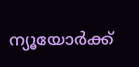ന്യൂയോര്‍ക്ക്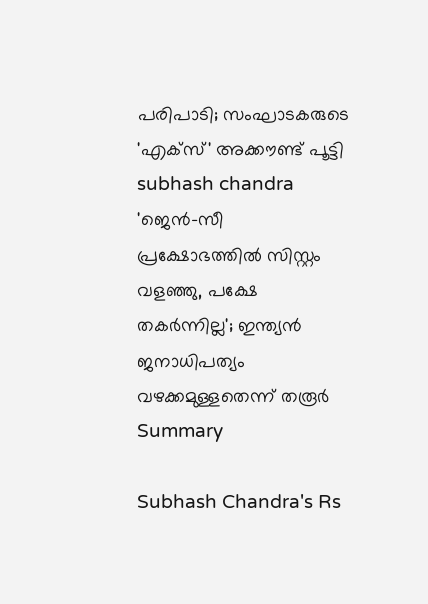പരിപാടി; സംഘാടകരുടെ 'എക്‌സ്' അക്കൗണ്ട് പൂട്ടി
subhash chandra
'ജെന്‍-സീ പ്രക്ഷോഭത്തില്‍ സിസ്റ്റം വളഞ്ഞു, പക്ഷേ തകര്‍ന്നില്ല'; ഇന്ത്യന്‍ ജനാധിപത്യം വഴക്കമുള്ളതെന്ന് തരൂര്‍
Summary

Subhash Chandra's Rs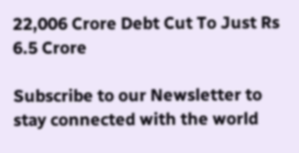22,006 Crore Debt Cut To Just Rs 6.5 Crore

Subscribe to our Newsletter to stay connected with the world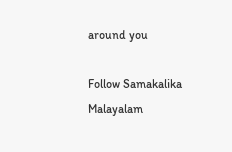around you

Follow Samakalika Malayalam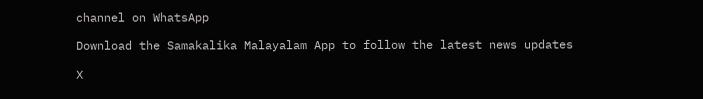channel on WhatsApp

Download the Samakalika Malayalam App to follow the latest news updates

X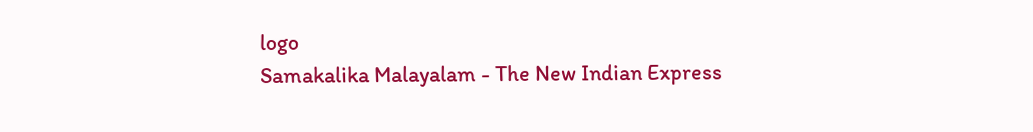logo
Samakalika Malayalam - The New Indian Express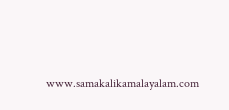www.samakalikamalayalam.com